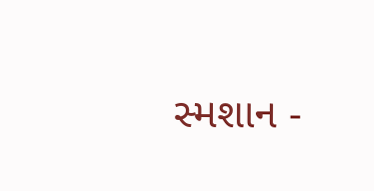સ્મશાન -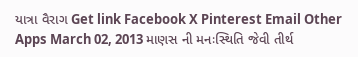યાત્રા વૈરાગ Get link Facebook X Pinterest Email Other Apps March 02, 2013 માણસ ની મનઃસ્થિતિ જેવી તીર્થ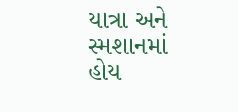યાત્રા અને સ્મશાનમાં હોય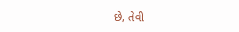છે, તેવી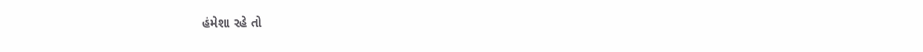હંમેશા રહે તો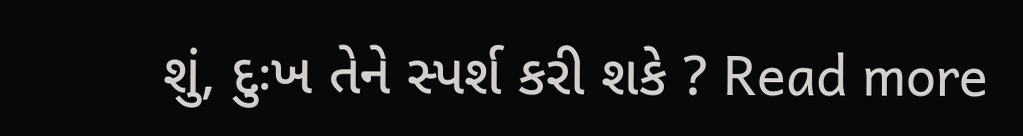શું, દુઃખ તેને સ્પર્શ કરી શકે ? Read more